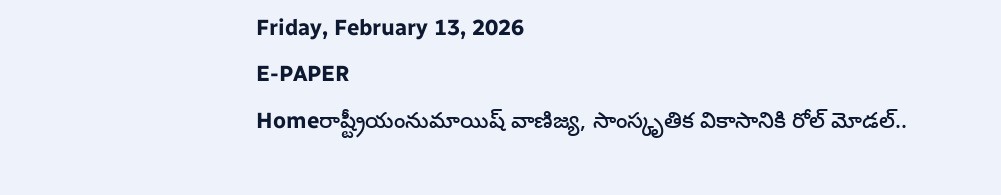Friday, February 13, 2026
E-PAPER
Homeరాష్ట్రీయంనుమాయిష్‌ వాణిజ్య, సాంస్కృతిక వికాసానికి రోల్‌ మోడల్‌..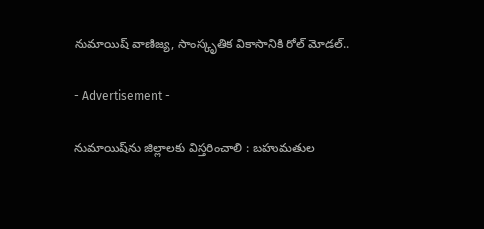నుమాయిష్‌ వాణిజ్య, సాంస్కృతిక వికాసానికి రోల్‌ మోడల్‌..

- Advertisement -

నుమాయిష్‌ను జిల్లాలకు విస్తరించాలి : బహుమతుల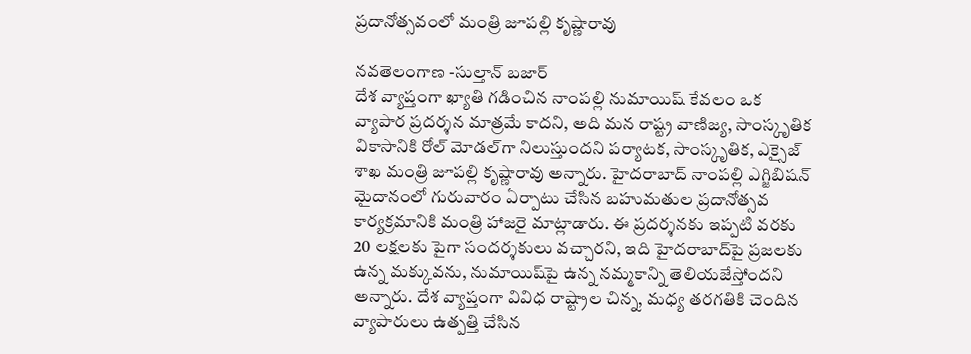ప్రదానోత్సవంలో మంత్రి జూపల్లి కృష్ణారావు

నవతెలంగాణ -సుల్తాన్‌ బజార్‌
దేశ వ్యాప్తంగా ఖ్యాతి గడించిన నాంపల్లి నుమాయిష్‌ కేవలం ఒక వ్యాపార ప్రదర్శన మాత్రమే కాదని, అది మన రాష్ట్ర వాణిజ్య, సాంస్కృతిక వికాసానికి రోల్‌ మోడల్‌గా నిలుస్తుందని పర్యాటక, సాంస్కృతిక, ఎక్సైజ్‌ శాఖ మంత్రి జూపల్లి కృష్ణారావు అన్నారు. హైదరాబాద్‌ నాంపల్లి ఎగ్జిబిషన్‌ మైదానంలో గురువారం ఏర్పాటు చేసిన బహుమతుల ప్రదానోత్సవ కార్యక్రమానికి మంత్రి హాజరై మాట్లాడారు. ఈ ప్రదర్శనకు ఇప్పటి వరకు 20 లక్షలకు పైగా సందర్శకులు వచ్చారని, ఇది హైదరాబాద్‌పై ప్రజలకు ఉన్న మక్కువను, నుమాయిష్‌పై ఉన్న నమ్మకాన్ని తెలియజేస్తోందని అన్నారు. దేశ వ్యాప్తంగా వివిధ రాష్ట్రాల చిన్న, మధ్య తరగతికి చెందిన వ్యాపారులు ఉత్పత్తి చేసిన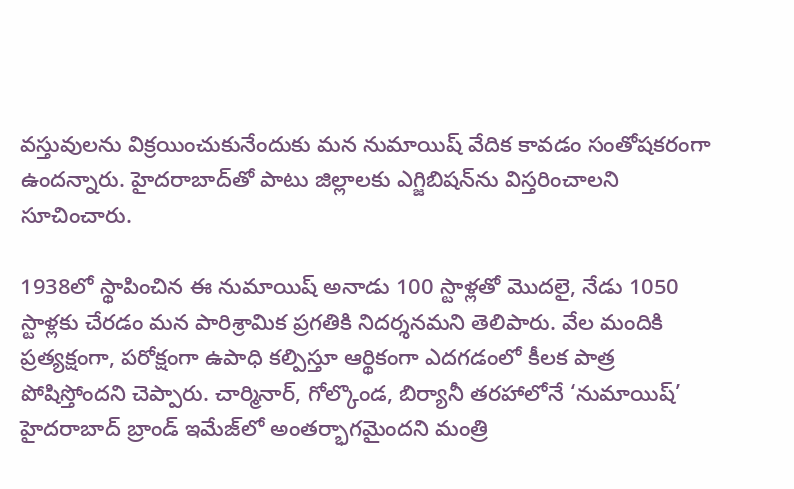వస్తువులను విక్రయించుకునేందుకు మన నుమాయిష్‌ వేదిక కావడం సంతోషకరంగా ఉందన్నారు. హైదరాబాద్‌తో పాటు జిల్లాలకు ఎగ్జిబిషన్‌ను విస్తరించాలని సూచించారు.

1938లో స్థాపించిన ఈ నుమాయిష్‌ అనాడు 100 స్టాళ్లతో మొదలై, నేడు 1050 స్టాళ్లకు చేరడం మన పారిశ్రామిక ప్రగతికి నిదర్శనమని తెలిపారు. వేల మందికి ప్రత్యక్షంగా, పరోక్షంగా ఉపాధి కల్పిస్తూ ఆర్థికంగా ఎదగడంలో కీలక పాత్ర పోషిస్తోందని చెప్పారు. చార్మినార్‌, గోల్కొండ, బిర్యానీ తరహాలోనే ‘నుమాయిష్‌’ హైదరాబాద్‌ బ్రాండ్‌ ఇమేజ్‌లో అంతర్భాగమైందని మంత్రి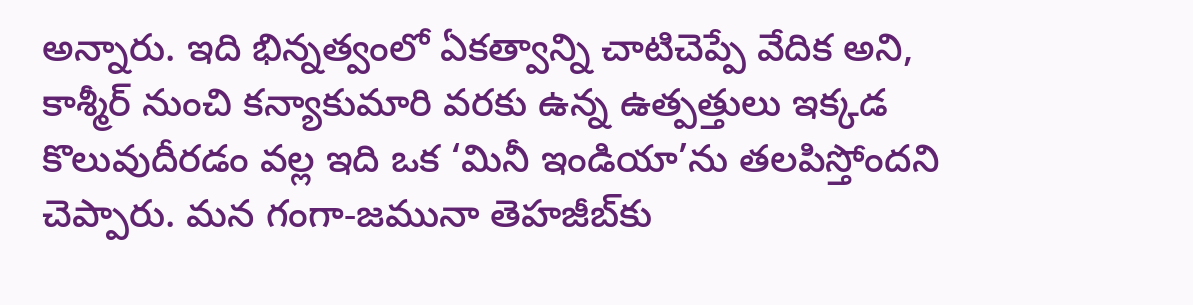అన్నారు. ఇది భిన్నత్వంలో ఏకత్వాన్ని చాటిచెప్పే వేదిక అని, కాశ్మీర్‌ నుంచి కన్యాకుమారి వరకు ఉన్న ఉత్పత్తులు ఇక్కడ కొలువుదీరడం వల్ల ఇది ఒక ‘మినీ ఇండియా’ను తలపిస్తోందని చెప్పారు. మన గంగా-జమునా తెహజీబ్‌కు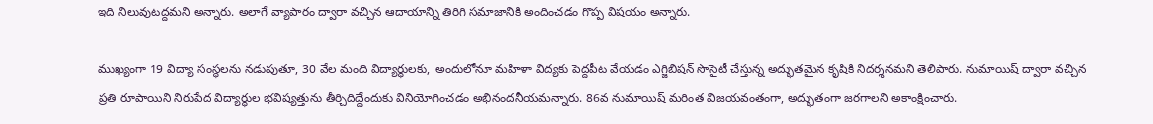ఇది నిలువుటద్దమని అన్నారు. అలాగే వ్యాపారం ద్వారా వచ్చిన ఆదాయాన్ని తిరిగి సమాజానికి అందించడం గొప్ప విషయం అన్నారు.

ముఖ్యంగా 19 విద్యా సంస్థలను నడుపుతూ, 30 వేల మంది విద్యార్థులకు, అందులోనూ మహిళా విద్యకు పెద్దపీట వేయడం ఎగ్జిబిషన్‌ సొసైటీ చేస్తున్న అద్భుతమైన కృషికి నిదర్శనమని తెలిపారు. నుమాయిష్‌ ద్వారా వచ్చిన ప్రతి రూపాయిని నిరుపేద విద్యార్థుల భవిష్యత్తును తీర్చిదిద్దేందుకు వినియోగించడం అభినందనీయమన్నారు. 86వ నుమాయిష్‌ మరింత విజయవంతంగా, అద్భుతంగా జరగాలని అకాంక్షించారు.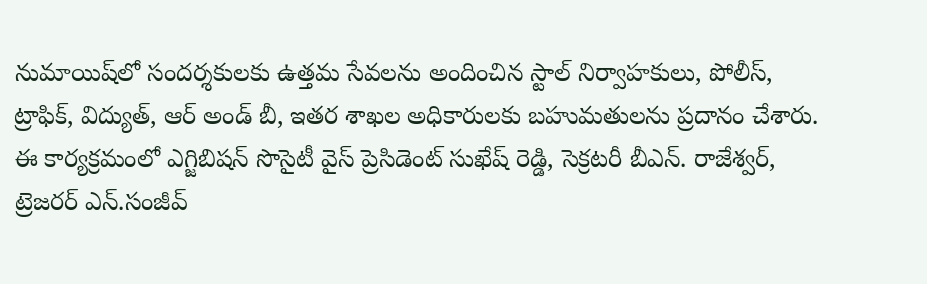నుమాయిష్‌లో సందర్శకులకు ఉత్తమ సేవలను అందించిన స్టాల్‌ నిర్వాహకులు, పోలీస్‌, ట్రాఫిక్‌, విద్యుత్‌, ఆర్‌ అండ్‌ బీ, ఇతర శాఖల అధికారులకు బహుమతులను ప్రదానం చేశారు. ఈ కార్యక్రమంలో ఎగ్జిబిషన్‌ సొసైటీ వైస్‌ ప్రెసిడెంట్‌ సుఖేష్‌ రెడ్డి, సెక్రటరీ బీఎన్‌. రాజేశ్వర్‌, ట్రెజరర్‌ ఎన్‌.సంజీవ్‌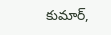కుమార్‌,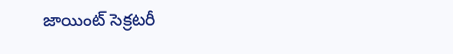జాయింట్‌ సెక్రటరీ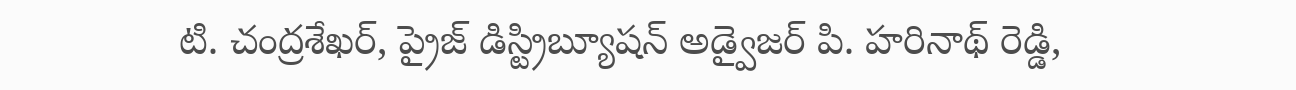టి. చంద్రశేఖర్‌, ప్రైజ్‌ డిస్ట్రిబ్యూషన్‌ అడ్వైజర్‌ పి. హరినాథ్‌ రెడ్డి,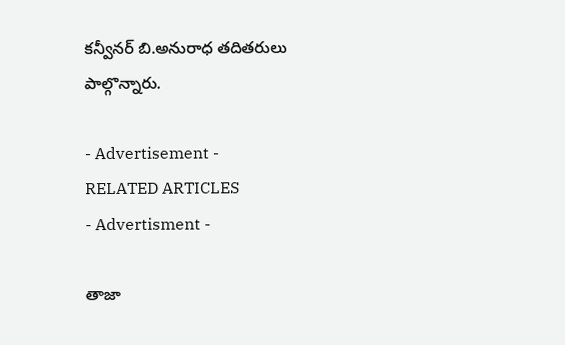కన్వీనర్‌ బి.అనురాధ తదితరులు పాల్గొన్నారు.

- Advertisement -
RELATED ARTICLES
- Advertisment -

తాజా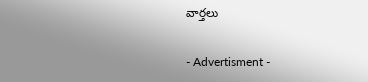వార్తలు

- Advertisment -